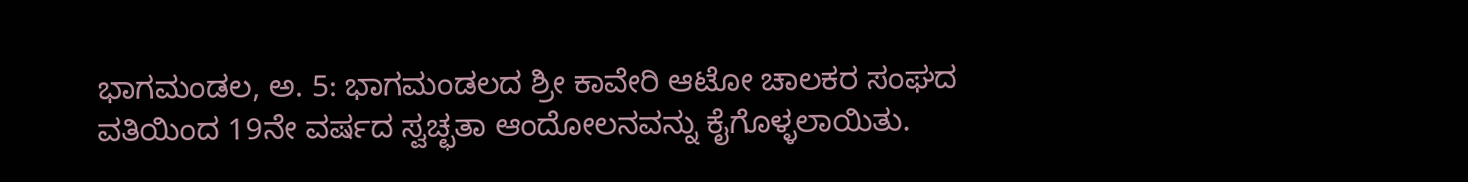ಭಾಗಮಂಡಲ, ಅ. 5: ಭಾಗಮಂಡಲದ ಶ್ರೀ ಕಾವೇರಿ ಆಟೋ ಚಾಲಕರ ಸಂಘದ ವತಿಯಿಂದ 19ನೇ ವರ್ಷದ ಸ್ವಚ್ಛತಾ ಆಂದೋಲನವನ್ನು ಕೈಗೊಳ್ಳಲಾಯಿತು.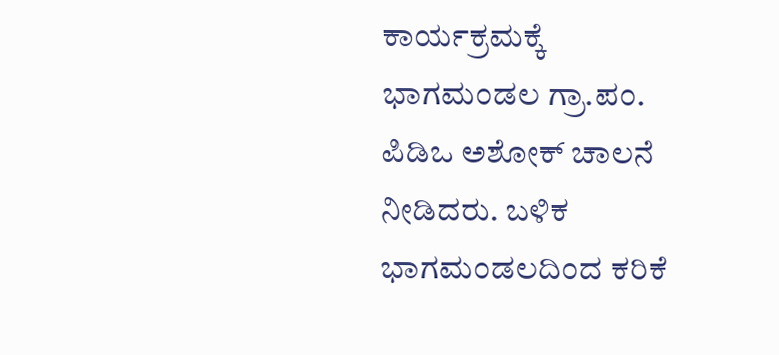ಕಾರ್ಯಕ್ರಮಕ್ಕೆ ಭಾಗಮಂಡಲ ಗ್ರಾ.ಪಂ. ಪಿಡಿಒ ಅಶೋಕ್ ಚಾಲನೆ ನೀಡಿದರು. ಬಳಿಕ ಭಾಗಮಂಡಲದಿಂದ ಕರಿಕೆ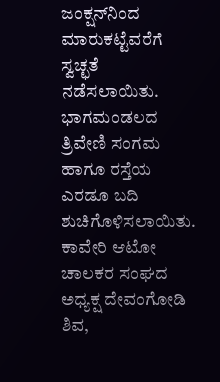ಜಂಕ್ಷನ್‍ನಿಂದ ಮಾರುಕಟ್ಟೆವರೆಗೆ ಸ್ವಚ್ಛತೆ ನಡೆಸಲಾಯಿತು. ಭಾಗಮಂಡಲದ ತ್ರಿವೇಣಿ ಸಂಗಮ ಹಾಗೂ ರಸ್ತೆಯ ಎರಡೂ ಬದಿ ಶುಚಿಗೊಳಿಸಲಾಯಿತು. ಕಾವೇರಿ ಆಟೋ ಚಾಲಕರ ಸಂಘದ ಅಧ್ಯಕ್ಷ ದೇವಂಗೋಡಿ ಶಿವ,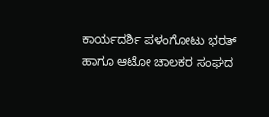ಕಾರ್ಯದರ್ಶಿ ಪಳಂಗೋಟು ಭರತ್ ಹಾಗೂ ಆಟೋ ಚಾಲಕರ ಸಂಘದ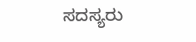ಸದಸ್ಯರು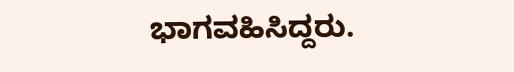ಭಾಗವಹಿಸಿದ್ದರು.